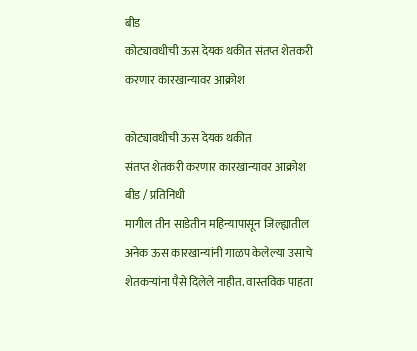बीड
कोट्यावधीची ऊस देयक थकीत संतप्त शेतकरी करणार कारखान्यावर आक्रोश

कोट्यावधीची ऊस देयक थकीत
संतप्त शेतकरी करणार कारखान्यावर आक्रोश
बीड / प्रतिनिधी
मागील तीन साडेतीन महिन्यापासून जिल्ह्यातील अनेक ऊस कारखान्यांनी गाळप केलेल्या उसाचे शेतकऱ्यांना पैसे दिलेले नाहीत. वास्तविक पाहता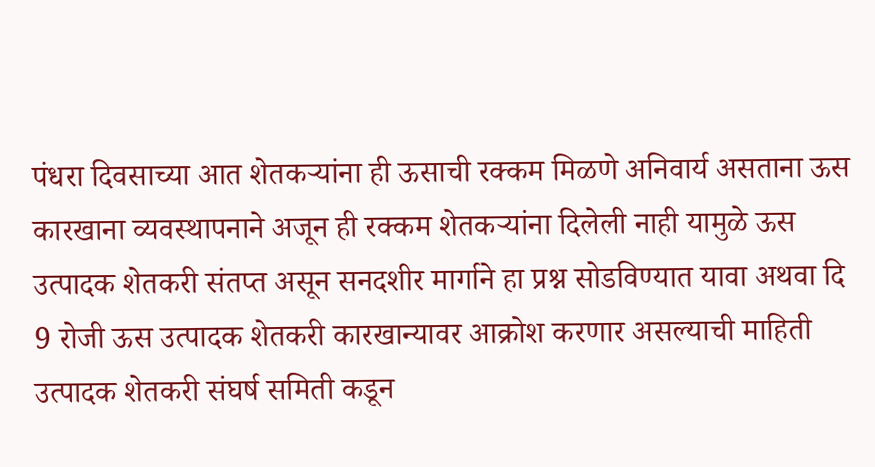पंधरा दिवसाच्या आत शेतकऱ्यांना ही ऊसाची रक्कम मिळणे अनिवार्य असताना ऊस कारखाना व्यवस्थापनाने अजून ही रक्कम शेतकऱ्यांना दिलेली नाही यामुळे ऊस उत्पादक शेतकरी संतप्त असून सनदशीर मार्गाने हा प्रश्न सोडविण्यात यावा अथवा दि 9 रोजी ऊस उत्पादक शेतकरी कारखान्यावर आक्रोश करणार असल्याची माहिती उत्पादक शेतकरी संघर्ष समिती कडून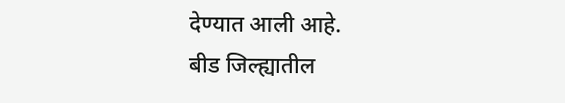देण्यात आली आहे.
बीड जिल्ह्यातील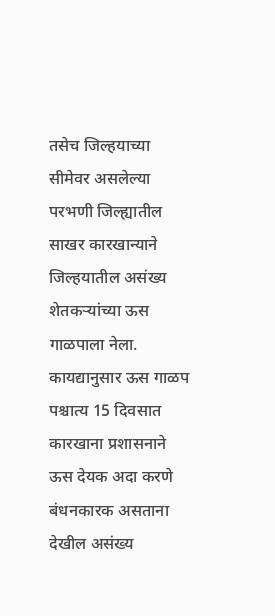तसेच जिल्हयाच्या सीमेवर असलेल्या परभणी जिल्ह्यातील साखर कारखान्याने जिल्हयातील असंख्य शेतकऱ्यांच्या ऊस गाळपाला नेला. कायद्यानुसार ऊस गाळप पश्चात्य 15 दिवसात कारखाना प्रशासनाने ऊस देयक अदा करणे बंधनकारक असताना देखील असंख्य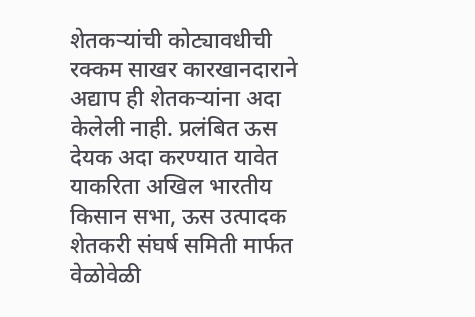शेतकऱ्यांची कोट्यावधीची रक्कम साखर कारखानदाराने अद्याप ही शेतकऱ्यांना अदा केलेली नाही. प्रलंबित ऊस देयक अदा करण्यात यावेत याकरिता अखिल भारतीय किसान सभा, ऊस उत्पादक शेतकरी संघर्ष समिती मार्फत वेळोवेळी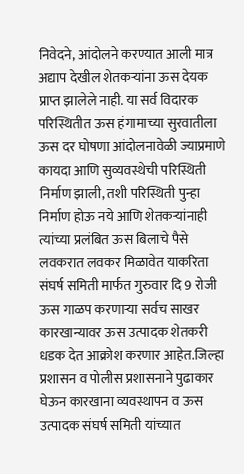निवेदने, आंदोलने करण्यात आली मात्र अद्याप देखील शेतकऱ्यांना ऊस देयक प्राप्त झालेले नाही. या सर्व विदारक परिस्थितीत ऊस हंगामाच्या सुरवातीला ऊस दर घोषणा आंदोलनावेळी ज्याप्रमाणे कायदा आणि सुव्यवस्थेची परिस्थिती निर्माण झाली, तशी परिस्थिती पुन्हा निर्माण होऊ नये आणि शेतकऱ्यांनाही त्यांच्या प्रलंबित ऊस बिलाचे पैसे लवकरात लवकर मिळावेत याकरिता संघर्ष समिती मार्फत गुरुवार दि 9 रोजी ऊस गाळप करणाऱ्या सर्वच साखर कारखान्यावर ऊस उत्पादक शेतकरी धडक देत आक्रोश करणार आहेत.जिल्हा प्रशासन व पोलीस प्रशासनाने पुढाकार घेऊन कारखाना व्यवस्थापन व ऊस उत्पादक संघर्ष समिती यांच्यात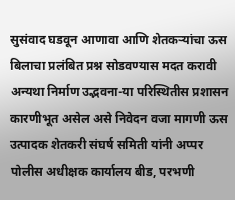सुसंवाद घडवून आणावा आणि शेतकऱ्यांचा ऊस बिलाचा प्रलंबित प्रश्न सोडवण्यास मदत करावी अन्यथा निर्माण उद्भवना-या परिस्थितीस प्रशासन कारणीभूत असेल असे निवेदन वजा मागणी ऊस उत्पादक शेतकरी संघर्ष समिती यांनी अप्पर पोलीस अधीक्षक कार्यालय बीड, परभणी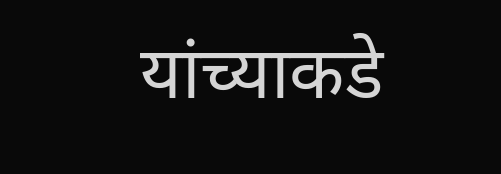यांच्याकडे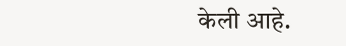केली आहे.